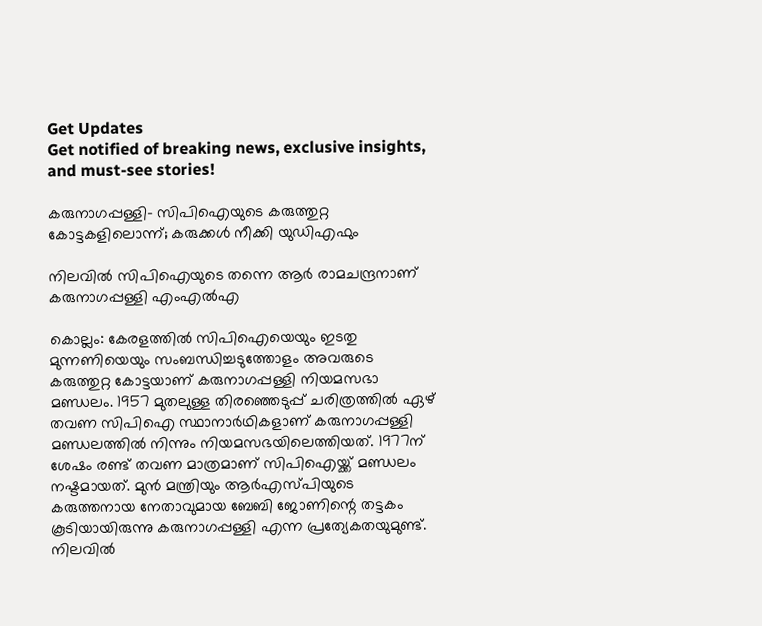Get Updates
Get notified of breaking news, exclusive insights, and must-see stories!

കരുനാഗപ്പള്ളി- സിപിഐയുടെ കരുത്തുറ്റ കോട്ടകളിലൊന്ന്; കരുക്കൾ നീക്കി യുഡിഎഫും

നിലവിൽ സിപിഐയുടെ തന്നെ ആർ രാമചന്ദ്രനാണ് കരുനാഗപ്പള്ളി എംഎൽഎ

കൊല്ലം: കേരളത്തിൽ സിപിഐയെയും ഇടതു മുന്നണിയെയും സംബന്ധിച്ചടുത്തോളം അവരുടെ കരുത്തുറ്റ കോട്ടയാണ് കരുനാഗപ്പള്ളി നിയമസഭാ മണ്ഡലം. 1957 മുതലുള്ള തിരഞ്ഞെടുപ്പ് ചരിത്രത്തിൽ ഏഴ് തവണ സിപിഐ സ്ഥാനാർഥികളാണ് കരുനാഗപ്പള്ളി മണ്ഡലത്തിൽ നിന്നും നിയമസഭയിലെത്തിയത്. 1977ന് ശേഷം രണ്ട് തവണ മാത്രമാണ് സിപിഐയ്ക്ക് മണ്ഡലം നഷ്ടമായത്. മുൻ മന്ത്രിയും ആർഎസ്‌പിയുടെ കരുത്തനായ നേതാവുമായ ബേബി ജോണിന്റെ തട്ടകം കൂടിയായിരുന്നു കരുനാഗപ്പള്ളി എന്ന പ്രത്യേകതയുമുണ്ട്. നിലവിൽ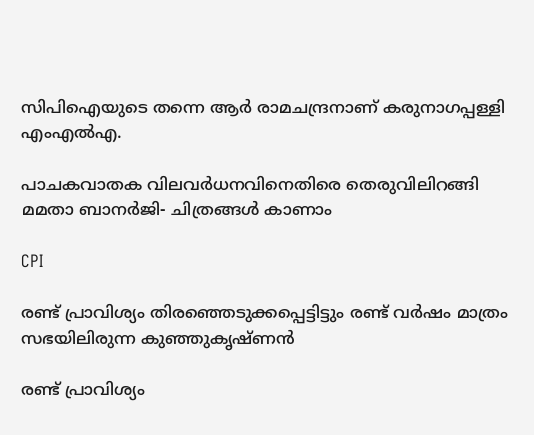സിപിഐയുടെ തന്നെ ആർ രാമചന്ദ്രനാണ് കരുനാഗപ്പള്ളി എംഎൽഎ.

പാചകവാതക വിലവർധനവിനെതിരെ തെരുവിലിറങ്ങി മമതാ ബാനർജി- ചിത്രങ്ങൾ കാണാം

CPI

രണ്ട് പ്രാവിശ്യം തിരഞ്ഞെടുക്കപ്പെട്ടിട്ടും രണ്ട് വർഷം മാത്രം സഭയിലിരുന്ന കുഞ്ഞുകൃഷ്ണൻ

രണ്ട് പ്രാവിശ്യം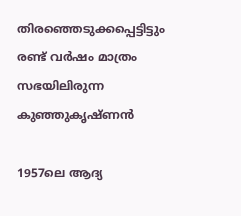തിരഞ്ഞെടുക്കപ്പെട്ടിട്ടും രണ്ട് വർഷം മാത്രം സഭയിലിരുന്ന കുഞ്ഞുകൃഷ്ണൻ

1957ലെ ആദ്യ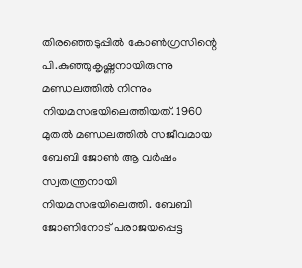തിരഞ്ഞെടുപ്പിൽ കോൺഗ്രസിന്റെ പി.കുഞ്ഞുകൃഷ്ണനായിരുന്നു മണ്ഡലത്തിൽ നിന്നും നിയമസഭയിലെത്തിയത്. 1960 മുതൽ മണ്ഡലത്തിൽ സജീവമായ ബേബി ജോൺ ആ വർഷം സ്വതന്ത്രനായി നിയമസഭയിലെത്തി. ബേബി ജോണിനോട് പരാജയപ്പെട്ട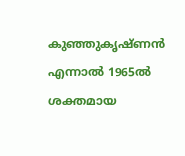കുഞ്ഞുകൃഷ്ണൻ എന്നാൽ 1965ൽ ശക്തമായ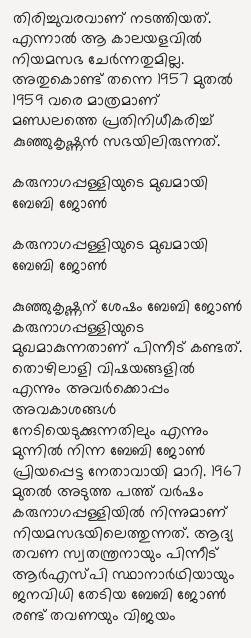തിരിച്ചുവരവാണ് നടത്തിയത്. എന്നാൽ ആ കാലയളവിൽ നിയമസഭ ചേർന്നതുമില്ല. അതുകൊണ്ട് തന്നെ 1957 മുതൽ 1959 വരെ മാത്രമാണ് മണ്ഡലത്തെ പ്രതിനിധീകരിച്ച് കുഞ്ഞുകൃഷ്ണൻ സഭയിലിരുന്നത്.

കരുനാഗപ്പള്ളിയുടെ മുഖമായി ബേബി ജോൺ

കരുനാഗപ്പള്ളിയുടെ മുഖമായി ബേബി ജോൺ

കുഞ്ഞുകൃഷ്ണന് ശേഷം ബേബി ജോൺ കരുനാഗപ്പള്ളിയുടെ മുഖമാകുന്നതാണ് പിന്നീട് കണ്ടത്. തൊഴിലാളി വിഷയങ്ങളിൽ എന്നും അവർക്കൊപ്പം അവകാശങ്ങൾ നേടിയെടുക്കുന്നതിലും എന്നും മുന്നിൽ നിന്ന ബേബി ജോൺ പ്രിയപ്പെട്ട നേതാവായി മാറി. 1967 മുതൽ അടുത്ത പത്ത് വർഷം കരുനാഗപ്പള്ളിയിൽ നിന്നുമാണ് നിയമസഭയിലെത്തുന്നത്. ആദ്യ തവണ സ്വതന്ത്രനായും പിന്നീട് ആർഎസ്പി സ്ഥാനാർഥിയായും ജനവിധി തേടിയ ബേബി ജോൺ രണ്ട് തവണയും വിജയം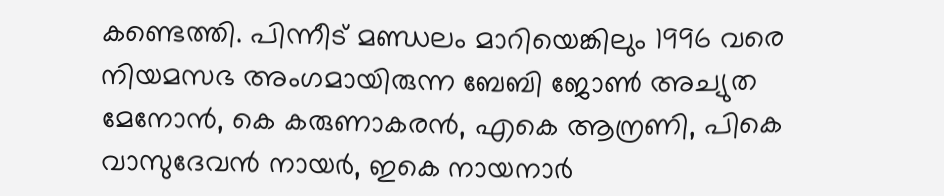കണ്ടെത്തി. പിന്നീട് മണ്ഡലം മാറിയെങ്കിലും 1996 വരെ നിയമസഭ അംഗമായിരുന്ന ബേബി ജോൺ അച്യുത മേനോൻ, കെ കരുണാകരൻ, എകെ ആന്രണി, പികെ വാസുദേവൻ നായർ, ഇകെ നായനാർ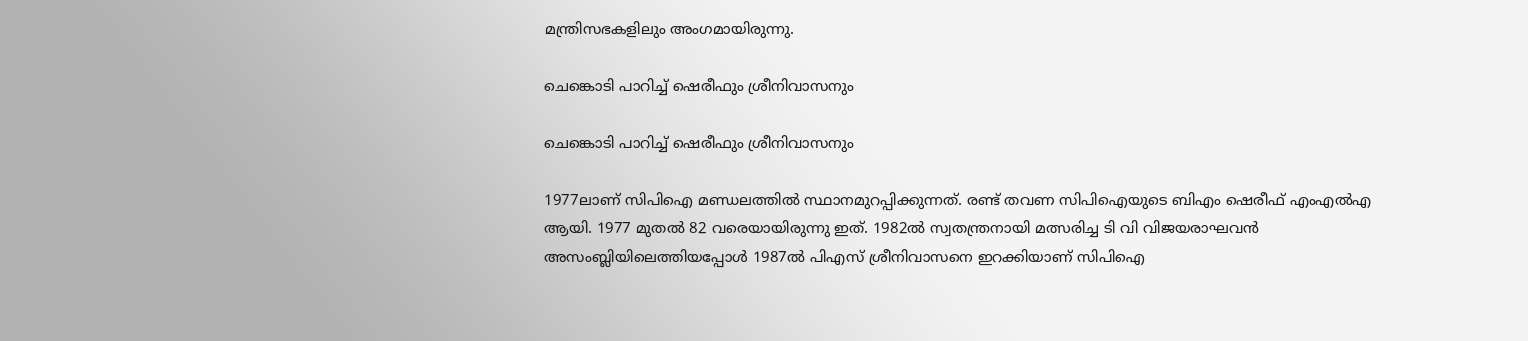മന്ത്രിസഭകളിലും അംഗമായിരുന്നു.

ചെങ്കൊടി പാറിച്ച് ഷെരീഫും ശ്രീനിവാസനും

ചെങ്കൊടി പാറിച്ച് ഷെരീഫും ശ്രീനിവാസനും

1977ലാണ് സിപിഐ മണ്ഡലത്തിൽ സ്ഥാനമുറപ്പിക്കുന്നത്. രണ്ട് തവണ സിപിഐയുടെ ബിഎം ഷെരീഫ് എംഎൽഎ ആയി. 1977 മുതൽ 82 വരെയായിരുന്നു ഇത്. 1982ൽ സ്വതന്ത്രനായി മത്സരിച്ച ടി വി വിജയരാഘവൻ അസംബ്ലിയിലെത്തിയപ്പോൾ 1987ൽ പിഎസ് ശ്രീനിവാസനെ ഇറക്കിയാണ് സിപിഐ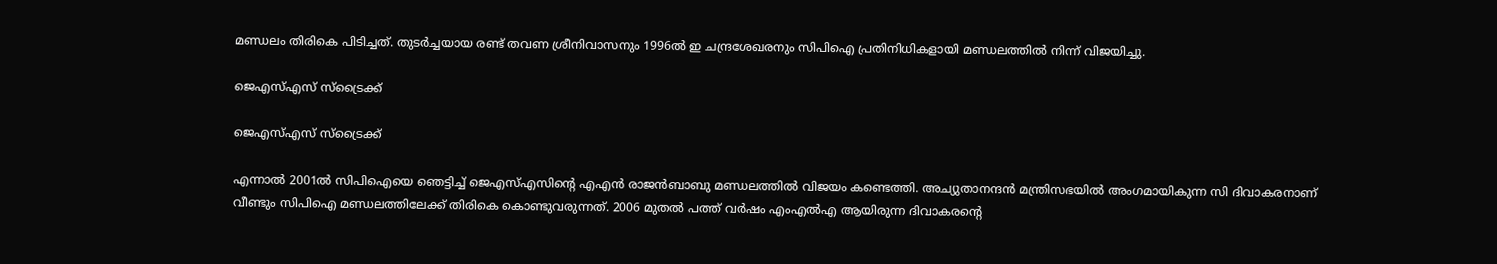മണ്ഡലം തിരികെ പിടിച്ചത്. തുടർച്ചയായ രണ്ട് തവണ ശ്രീനിവാസനും 1996ൽ ഇ ചന്ദ്രശേഖരനും സിപിഐ പ്രതിനിധികളായി മണ്ഡലത്തിൽ നിന്ന് വിജയിച്ചു.

ജെഎസ്എസ് സ്ട്രൈക്ക്

ജെഎസ്എസ് സ്ട്രൈക്ക്

എന്നാൽ 2001ൽ സിപിഐയെ ഞെട്ടിച്ച് ജെഎസ്എസിന്റെ എഎൻ രാജൻബാബു മണ്ഡലത്തിൽ വിജയം കണ്ടെത്തി. അച്യുതാനന്ദൻ മന്ത്രിസഭയിൽ അംഗമായികുന്ന സി ദിവാകരനാണ് വീണ്ടും സിപിഐ മണ്ഡലത്തിലേക്ക് തിരികെ കൊണ്ടുവരുന്നത്. 2006 മുതൽ പത്ത് വർഷം എംഎൽഎ ആയിരുന്ന ദിവാകരന്റെ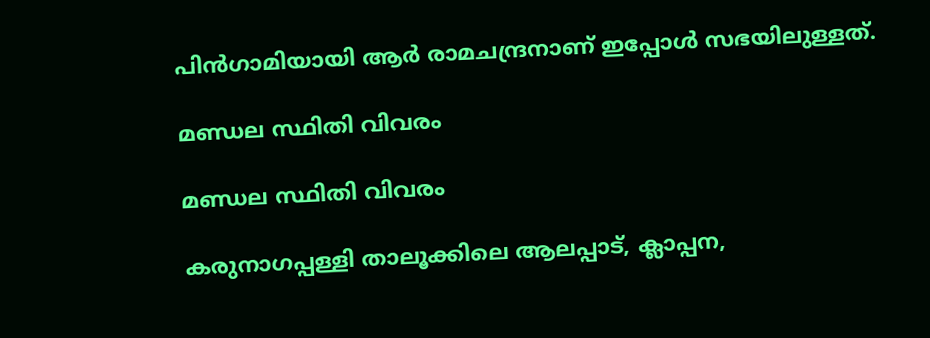പിൻഗാമിയായി ആർ രാമചന്ദ്രനാണ് ഇപ്പോൾ സഭയിലുള്ളത്.

മണ്ഡല സ്ഥിതി വിവരം

മണ്ഡല സ്ഥിതി വിവരം

കരുനാഗപ്പള്ളി താലൂക്കിലെ ആലപ്പാട്, ക്ലാപ്പന,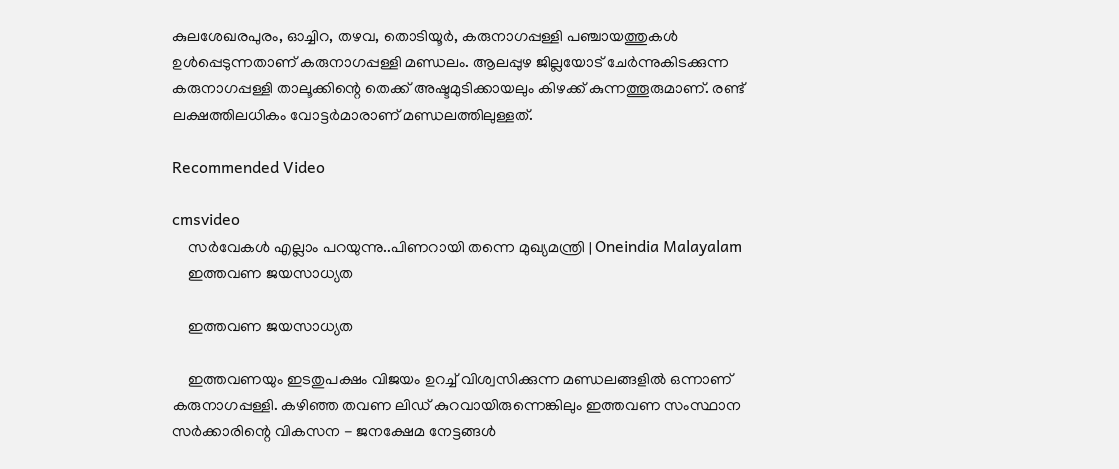കുലശേഖരപുരം, ഓച്ചിറ, തഴവ, തൊടിയൂർ, കരുനാഗപ്പള്ളി പഞ്ചായത്തുകൾ ഉൾപ്പെടുന്നതാണ് കരുനാഗപ്പള്ളി മണ്ഡലം. ആലപ്പുഴ ജില്ലയോട് ചേർന്നുകിടക്കുന്ന കരുനാഗപ്പള്ളി താലൂക്കിന്റെ തെക്ക് അഷ്ടമുടിക്കായലും കിഴക്ക് കുന്നത്തൂരുമാണ്. രണ്ട് ലക്ഷത്തിലധികം വോട്ടർമാരാണ് മണ്ഡലത്തിലുള്ളത്.

Recommended Video

cmsvideo
    സർവേകൾ എല്ലാം പറയുന്നു..പിണറായി തന്നെ മുഖ്യമന്ത്രി | Oneindia Malayalam
    ഇത്തവണ ജയസാധ്യത

    ഇത്തവണ ജയസാധ്യത

    ഇത്തവണയും ഇടതുപക്ഷം വിജയം ഉറച്ച് വിശ്വസിക്കുന്ന മണ്ഡലങ്ങളിൽ ഒന്നാണ് കരുനാഗപ്പള്ളി. കഴിഞ്ഞ തവണ ലിഡ് കുറവായിരുന്നെങ്കിലും ഇത്തവണ സംസ്ഥാന സർക്കാരിന്റെ വികസന - ജനക്ഷേമ നേട്ടങ്ങൾ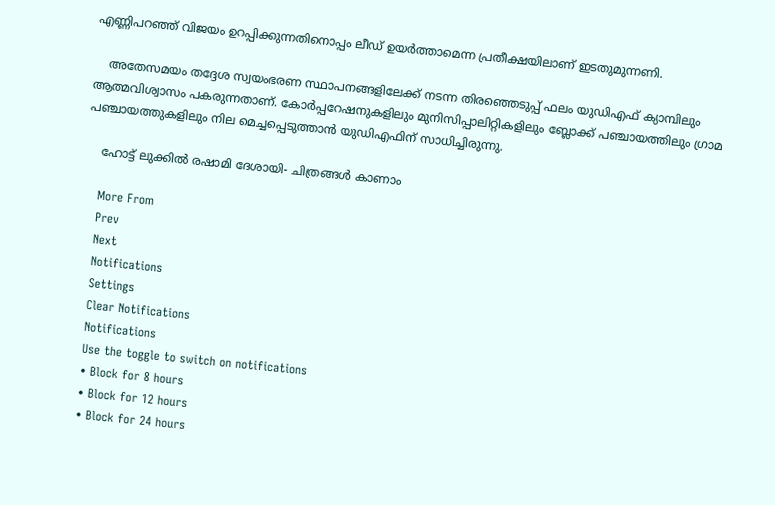എണ്ണിപറഞ്ഞ് വിജയം ഉറപ്പിക്കുന്നതിനൊപ്പം ലീഡ് ഉയർത്താമെന്ന പ്രതീക്ഷയിലാണ് ഇടതുമുന്നണി.

    അതേസമയം തദ്ദേശ സ്വയംഭരണ സ്ഥാപനങ്ങളിലേക്ക് നടന്ന തിരഞ്ഞെടുപ്പ് ഫലം യുഡിഎഫ് ക്യാമ്പിലും ആത്മവിശ്വാസം പകരുന്നതാണ്. കോർപ്പറേഷനുകളിലും മുനിസിപ്പാലിറ്റികളിലും ബ്ലോക്ക് പഞ്ചായത്തിലും ഗ്രാമ പഞ്ചായത്തുകളിലും നില മെച്ചപ്പെടുത്താൻ യുഡിഎഫിന് സാധിച്ചിരുന്നു.

    ഹോട്ട് ലുക്കിൽ രഷാമി ദേശായി- ചിത്രങ്ങൾ കാണാം

    More From
    Prev
    Next
    Notifications
    Settings
    Clear Notifications
    Notifications
    Use the toggle to switch on notifications
    • Block for 8 hours
    • Block for 12 hours
    • Block for 24 hours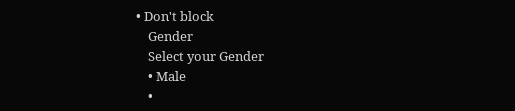• Don't block
    Gender
    Select your Gender
    • Male
    •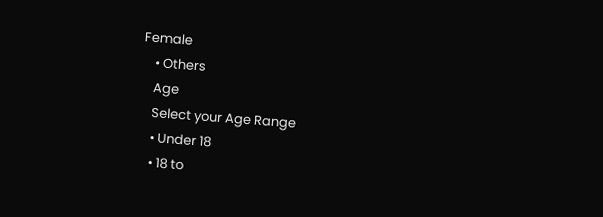Female
    • Others
    Age
    Select your Age Range
    • Under 18
    • 18 to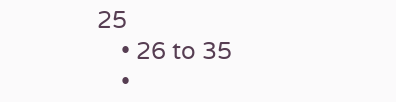25
    • 26 to 35
    •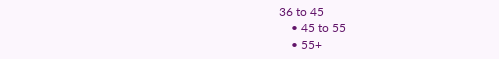36 to 45
    • 45 to 55
    • 55+